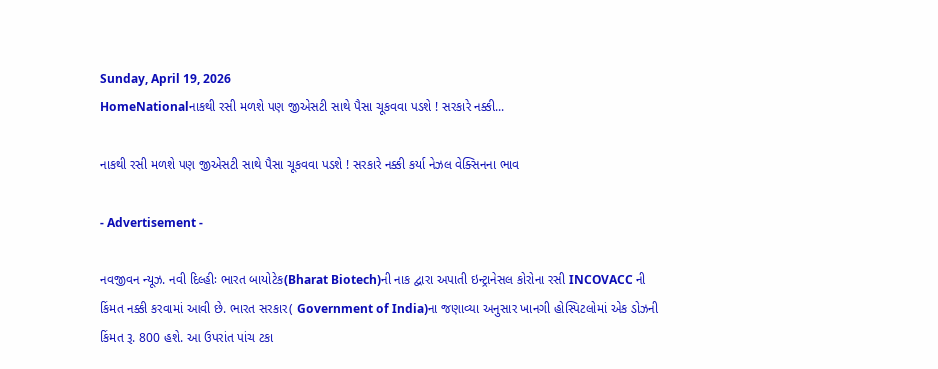Sunday, April 19, 2026
HomeNationalનાકથી રસી મળશે પણ જીએસટી સાથે પૈસા ચૂકવવા પડશે ! સરકારે નક્કી...

નાકથી રસી મળશે પણ જીએસટી સાથે પૈસા ચૂકવવા પડશે ! સરકારે નક્કી કર્યા નેઝલ વેક્સિનના ભાવ

- Advertisement -

નવજીવન ન્યૂઝ. નવી દિલ્હીઃ ભારત બાયોટેક(Bharat Biotech)ની નાક દ્વારા અપાતી ઇન્ટ્રાનેસલ કોરોના રસી INCOVACC ની કિંમત નક્કી કરવામાં આવી છે. ભારત સરકાર( Government of India)ના જણાવ્યા અનુસાર ખાનગી હોસ્પિટલોમાં એક ડોઝની કિંમત રૂ. 800 હશે. આ ઉપરાંત પાંચ ટકા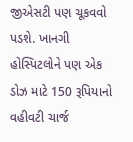જીએસટી પણ ચૂકવવો પડશે. ખાનગી હોસ્પિટલોને પણ એક ડોઝ માટે 150 રૂપિયાનો વહીવટી ચાર્જ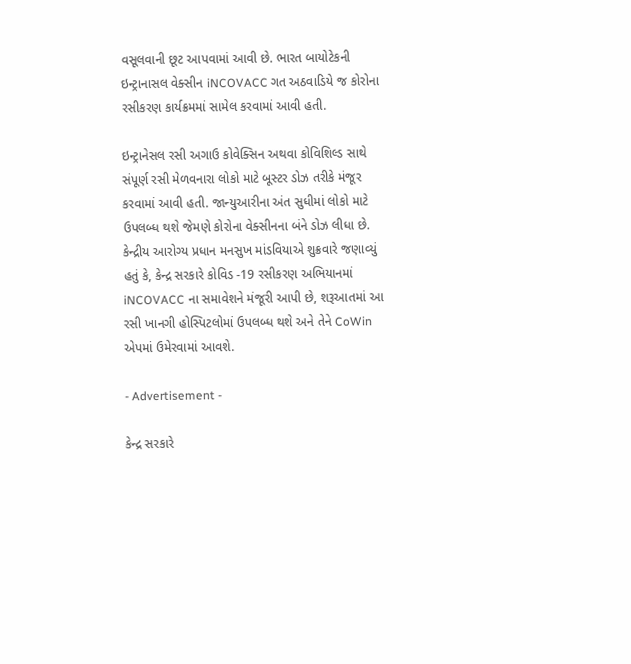વસૂલવાની છૂટ આપવામાં આવી છે. ભારત બાયોટેકની ઇન્ટ્રાનાસલ વેક્સીન iNCOVACC ગત અઠવાડિયે જ કોરોના રસીકરણ કાર્યક્રમમાં સામેલ કરવામાં આવી હતી.

ઇન્ટ્રાનેસલ રસી અગાઉ કોવેક્સિન અથવા કોવિશિલ્ડ સાથે સંપૂર્ણ રસી મેળવનારા લોકો માટે બૂસ્ટર ડોઝ તરીકે મંજૂર કરવામાં આવી હતી. જાન્યુઆરીના અંત સુધીમાં લોકો માટે ઉપલબ્ધ થશે જેમણે કોરોના વેક્સીનના બંને ડોઝ લીધા છે. કેન્દ્રીય આરોગ્ય પ્રધાન મનસુખ માંડવિયાએ શુક્રવારે જણાવ્યું હતું કે, કેન્દ્ર સરકારે કોવિડ -19 રસીકરણ અભિયાનમાં iNCOVACC ના સમાવેશને મંજૂરી આપી છે, શરૂઆતમાં આ રસી ખાનગી હોસ્પિટલોમાં ઉપલબ્ધ થશે અને તેને CoWin એપમાં ઉમેરવામાં આવશે.

- Advertisement -

કેન્દ્ર સરકારે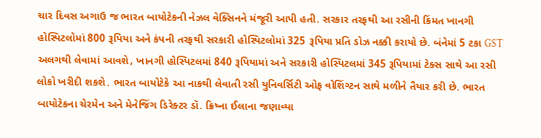ચાર દિવસ અગાઉ જ ભારત બાયોટેકની નેઝલ વેક્સિનને મંજૂરી આપી હતી. સરકાર તરફથી આ રસીની કિંમત ખાનગી હોસ્પિટલોમાં 800 રૂપિયા અને કંપની તરફથી સરકારી હોસ્પિટલોમાં 325 રૂપિયા પ્રતિ ડોઝ નક્કી કરાયો છે. બંનેમાં 5 ટકા GST અલગથી લેવામાં આવશે, ખાનગી હોસ્પિટલમાં 840 રૂપિયામાં અને સરકારી હોસ્પિટલમાં 345 રૂપિયામાં ટેક્સ સાથે આ રસી લોકો ખરીદી શકશે. ભારત બાયોટેકે આ નાકથી લેવાતી રસી યુનિવર્સિટી ઓફ વોશિંગ્ટન સાથે મળીને તૈયાર કરી છે. ભારત બાયોટેકના ચેરમેન અને મેનેજિંગ ડિરેક્ટર ડૉ. ક્રિષ્ના ઈલાના જણાવ્યા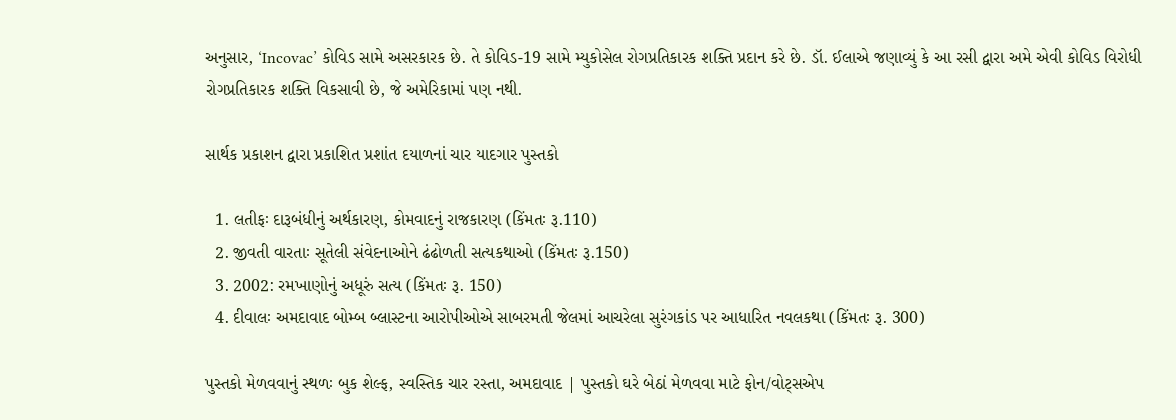અનુસાર, ‘Incovac’ કોવિડ સામે અસરકારક છે. તે કોવિડ-19 સામે મ્યુકોસેલ રોગપ્રતિકારક શક્તિ પ્રદાન કરે છે. ડૉ. ઈલાએ જણાવ્યું કે આ રસી દ્વારા અમે એવી કોવિડ વિરોધી રોગપ્રતિકારક શક્તિ વિકસાવી છે, જે અમેરિકામાં પણ નથી.

સાર્થક પ્રકાશન દ્વારા પ્રકાશિત પ્રશાંત દયાળનાં ચાર યાદગાર પુસ્તકો

  1. લતીફઃ દારૂબંધીનું અર્થકારણ, કોમવાદનું રાજકારણ (કિંમતઃ રૂ.110)
  2. જીવતી વારતાઃ સૂતેલી સંવેદનાઓને ઢંઢોળતી સત્યકથાઓ (કિંમતઃ રૂ.150)
  3. 2002: રમખાણોનું અધૂરું સત્ય (કિંમતઃ રૂ. 150)
  4. દીવાલઃ અમદાવાદ બોમ્બ બ્લાસ્ટના આરોપીઓએ સાબરમતી જેલમાં આચરેલા સુરંગકાંડ પર આધારિત નવલકથા (કિંમતઃ રૂ. 300)

પુસ્તકો મેળવવાનું સ્થળઃ બુક શેલ્ફ, સ્વસ્તિક ચાર રસ્તા, અમદાવાદ | પુસ્તકો ઘરે બેઠાં મેળવવા માટે ફોન/વોટ્સએપ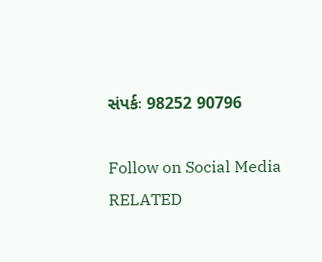સંપર્કઃ 98252 90796

Follow on Social Media
RELATED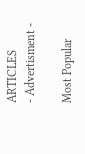ARTICLES
- Advertisment -

Most Popular